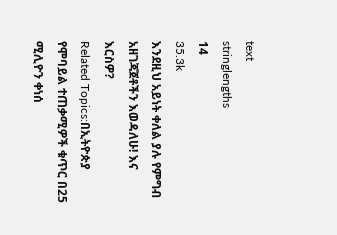text
stringlengths
14
35.3k
እንደዚህ አይነት ቀለል ያሉ የምግብ አዘገጃጀቶችን እወዳለሁ! እና እርስዎ?
Related Topics:በኢትዮጵያ የሞባይል ተጠቃሚዎች ቁጥር በ25 ሚሊዮን ቀነሰ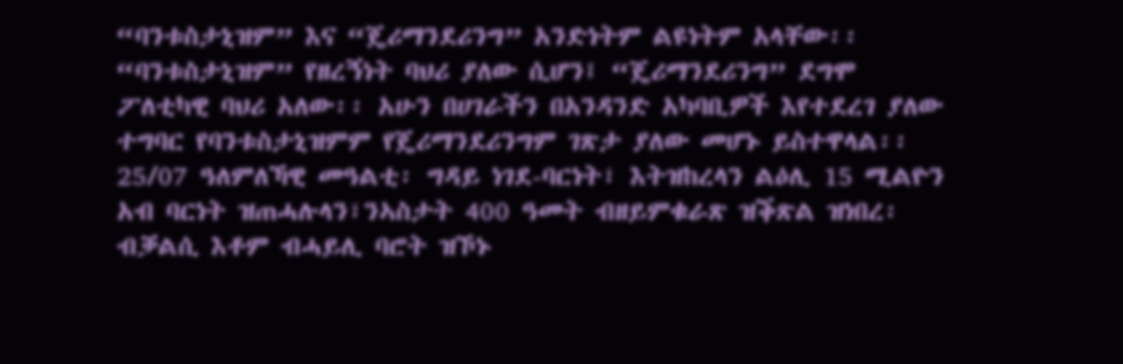“ባንቱስታኒዝም” እና “ጄሪማንደሪንግ” አንድነትም ልዩነትም አላቸው፡፡ “ባንቱስታኒዝም” የዘረኝነት ባህሪ ያለው ሲሆን፤ “ጄሪማንደሪንግ” ደግሞ ፖለቲካዊ ባህሪ አለው፡፡ አሁን በሀገራችን በአንዳንድ አካባቢዎች እየተደረገ ያለው ተግባር የባንቱስታኒዝምም የጄሪማንደሪንግም ገጽታ ያለው መሆኑ ይስተዋላል፡፡
25/07 ዓለምለኻዊ መዓልቲ፡ ግዳይ ነገደ-ባርነት፣ እትዝከረላን ልዕሊ 15 ሚልዮን አብ ባርነት ዝጠሓሉላን፣ንኣስታት 400 ዓመት ብዘይምቁራጽ ዝቕጽል ዝነበረ፡ብቓልሲ እቶም ብሓይሊ ባሮት ዝኾኑ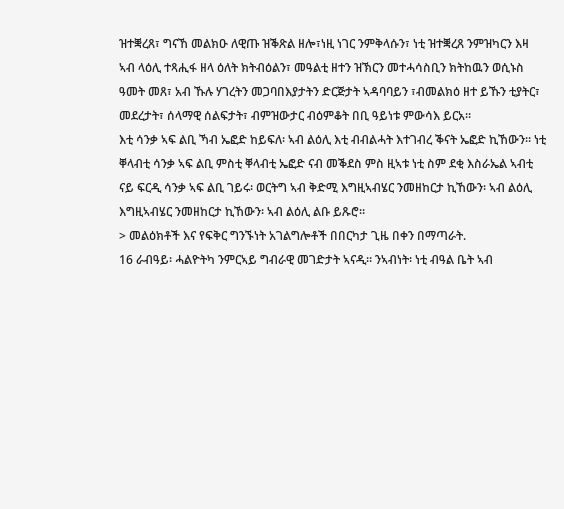ዝተቛረጸ፣ ግናኸ መልክዑ ለዊጡ ዝቕጽል ዘሎ፣ነዚ ነገር ንምቅላሱን፣ ነቲ ዝተቛረጸ ንምዝካርን እዛ ኣብ ላዕሊ ተጻሒፋ ዘላ ዕለት ክትብዕልን፣ መዓልቲ ዘተን ዝኽርን መተሓሳስቢን ክትከዉን ወሲኑስ ዓመት መጸ፣ አብ ኹሉ ሃገረትን መጋባበእያታትን ድርጅታት ኣዳባባይን ፣ብመልክዕ ዘተ ይኹን ቲያትር፣ መደረታት፣ ሰላማዊ ሰልፍታት፣ ብምዝውታር ብዕምቆት በቢ ዓይነቱ ምውሳእ ይርአ።
እቲ ሳንቃ ኣፍ ልቢ ኻብ ኤፎድ ከይፍለ፡ ኣብ ልዕሊ እቲ ብብልሓት እተገብረ ቕናት ኤፎድ ኪኸውን። ነቲ ቐላብቲ ሳንቃ ኣፍ ልቢ ምስቲ ቐላብቲ ኤፎድ ናብ መቕደስ ምስ ዚኣቱ ነቲ ስም ደቂ እስራኤል ኣብቲ ናይ ፍርዲ ሳንቃ ኣፍ ልቢ ገይሩ፡ ወርትግ ኣብ ቅድሚ እግዚኣብሄር ንመዘከርታ ኪኸውን፡ ኣብ ልዕሊ እግዚኣብሄር ንመዘከርታ ኪኸውን፡ ኣብ ልዕሊ ልቡ ይጹሮ።
> መልዕክቶች እና የፍቅር ግንኙነት አገልግሎቶች በበርካታ ጊዜ በቀን በማጣራት.
16 ራብዓይ፡ ሓልዮትካ ንምርኣይ ግብራዊ መገድታት ኣናዲ። ንኣብነት፡ ነቲ ብዓል ቤት ኣብ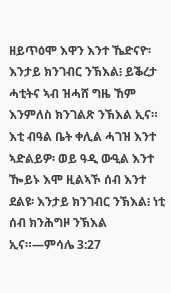ዘይጥዕሞ እዋን እንተ ኼድናዮ፡ እንታይ ክንገብር ንኽእል፧ ይቕረታ ሓቲትና ኣብ ዝሓሸ ግዜ ኸም እንምለስ ክንገልጽ ንኽእል ኢና። እቲ ብዓል ቤት ቀሊል ሓገዝ እንተ ኣድልይዎ፡ ወይ ዓዲ ውዒል እንተ ዀይኑ እሞ ዚልኣኾ ሰብ እንተ ደልዩ፡ እንታይ ክንገብር ንኽእል፧ ነቲ ሰብ ክንሕግዞ ንኽእል ኢና።—ምሳሌ 3:27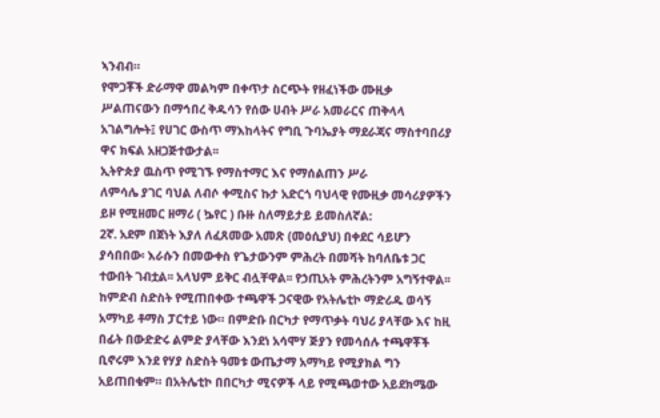ኣንብብ።
የሞጋቾች ድራማዋ መልካም በቀጥታ ስርጭት የዘፈነችው ሙዚቃ
ሥልጠናውን በማኅበረ ቅዱሳን የሰው ሀብት ሥራ አመራርና ጠቅላላ አገልግሎት፤ የሀገር ውስጥ ማእከላትና የግቢ ጉባኤያት ማደራጃና ማስተባበሪያ ዋና ክፍል አዘጋጅተውታል፡፡
ኢትዮጵያ ዉስጥ የሚገኙ የማስተማር እና የማሰልጠን ሥራ
ለምሳሌ ያገር ባህል ለብሶ ቀሚስና ኩታ አድርጎ ባህላዊ የሙዚቃ መሳሪያዎችን ይዞ የሚዘመር ዘማሪ ( ኴየር ) ቡዙ ስለማይታይ ይመስለኛል:
2ኛ. አደም በጀነት እያለ ለፈጸመው አመጽ (መዕሲያህ) በቀደር ሳይሆን ያሳበበው፡ እራሱን በመውቀስ የጌታውንም ምሕረት በመሻት ከባለቤቱ ጋር ተውበት ገብቷል፡፡ አላህም ይቅር ብሏቸዋል፡፡ የኃጢአት ምሕረትንም አግኝተዋል፡፡
ከምድብ ስድስት የሚጠበቀው ተጫዋች ጋናዊው የአትሌቲኮ ማድሪዱ ወሳኝ አማካይ ቶማስ ፓርተይ ነው። በምድቡ በርካታ የማጥቃት ባህሪ ያላቸው እና ከዚ በፊት በውድድሩ ልምድ ያላቸው እንደነ አሳሞሃ ጅያን የመሳሰሉ ተጫዋቾች ቢኖሩም እንደ የሃያ ስድስት ዓመቱ ውጤታማ አማካይ የሚያክል ግን አይጠበቁም። በአትሌቲኮ በበርካታ ሚናዎች ላይ የሚጫወተው አይደክሜው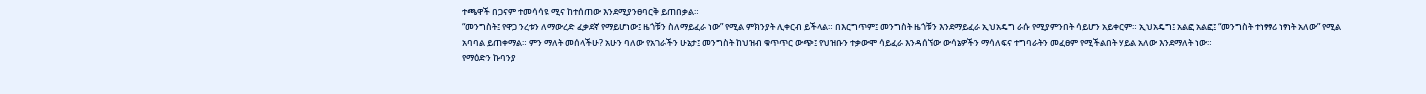ተጫዋች በጋናም ተመሳሳዩ ሚና ከተሰጠው እንደሚያንፀባርቅ ይጠበቃል።
“መንግስት፤ የዋጋ ንረቱን ለማውረድ ፈቃደኛ የማይሆነው፤ ዜጎቹን ስለማይፈራ ነው” የሚል ምክንያት ሊቀርብ ይችላል። በእርግጥም፤ መንግስት ዜጎቹን እንደማይፈራ ኢህአዴግ ራሱ የሚያምንበት ሳይሆን አይቀርም። ኢህአዴግ፤ አልፎ አልፎ፤ “መንግስት ተነፃፃሪ ነፃነት አለው” የሚል አባባል ይጠቀማል። ምን ማለት መሰላችሁ? አሁን ባለው የአገራችን ሁኔታ፤ መንግስት ከህዝብ ቁጥጥር ውጭ፤ የህዝቡን ተቃውሞ ሳይፈራ እንዳሰኘው ውሳኔዎችን ማሳለፍና ተግባራትን መፈፀም የሚችልበት ሃይል አለው እንደማለት ነው።
የማዕድን ኩባንያ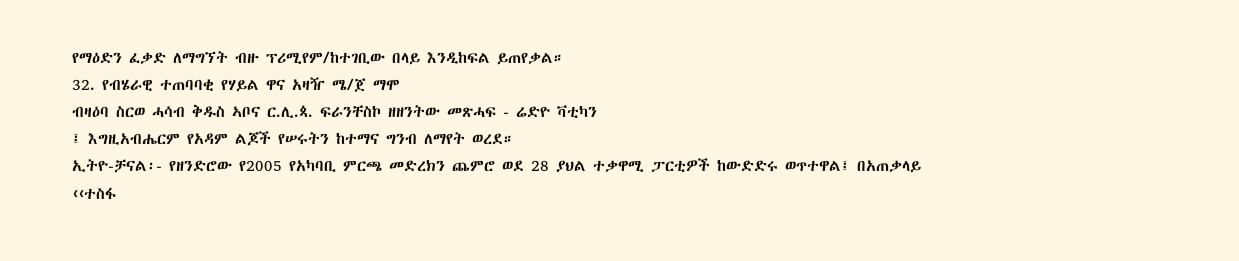የማዕድን ፈቃድ ለማግኘት ብዙ ፕሪሚየም/ከተገቢው በላይ እንዲከፍል ይጠየቃል።
32. የብሄራዊ ተጠባባቂ የሃይል ዋና አዛዥ ሜ/ጀ ማሞ
ብዛዕባ ስርወ ሓሳብ ቅዱስ ኣቦና ር.ሊ.ጳ. ፍራንቸስኮ ዘዘንትው መጽሓፍ - ሬድዮ ቫቲካን
፤ እግዚአብሔርም የአዳም ልጆች የሠሩትን ከተማና ግንብ ለማየት ወረደ።
ኢትዮ-ቻናል፡- የዘንድሮው የ2005 የአካባቢ ምርጫ መድረክን ጨምሮ ወደ 28 ያህል ተቃዋሚ ፓርቲዎች ከውድድሩ ወጥተዋል፤ በአጠቃላይ ‹‹ተስፋ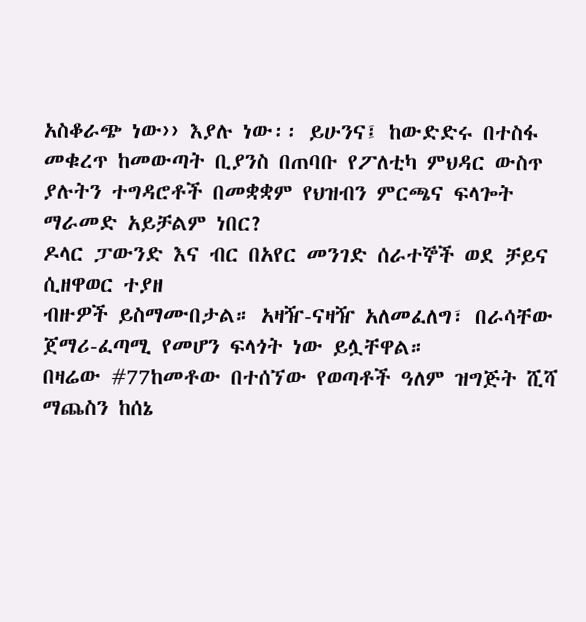አስቆራጭ ነው›› እያሉ ነው፡፡ ይሁንና፤ ከውድድሩ በተስፋ መቁረጥ ከመውጣት ቢያንስ በጠባቡ የፖለቲካ ምህዳር ውስጥ ያሉትን ተግዳሮቶች በመቋቋም የህዝብን ምርጫና ፍላጐት ማራመድ አይቻልም ነበር?
ዶላር ፓውንድ እና ብር በአየር መንገድ ሰራተኞች ወደ ቻይና ሲዘዋወር ተያዘ
ብዙዎች ይስማሙበታል። አዛዥ-ናዛዥ አለመፈለግ፣ በራሳቸው ጀማሪ-ፈጣሚ የመሆን ፍላጎት ነው ይሏቸዋል።
በዛሬው #77ከመቶው በተሰኘው የወጣቶች ዓለም ዝግጅት ሺሻ ማጨስን ከሰኔ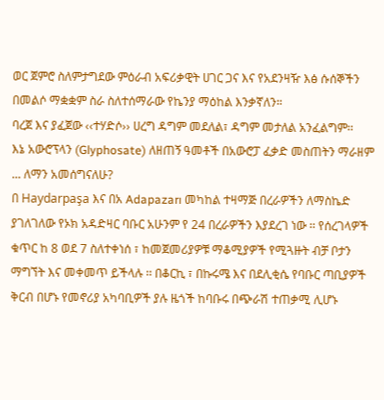ወር ጀምሮ ስለምታግደው ምዕራብ አፍሪቃዊት ሀገር ጋና እና የአደንዛዥ እፅ ሱሰኞችን በመልሶ ማቋቋም ስራ ስለተሰማራው የኬንያ ማዕከል እንቃኛለን።
ባረጀ እና ያፈጀው ‹‹ተሃድሶ›› ሀረግ ዳግም መደለል፣ ዳግም መታለል አንፈልግም፡፡
እኔ አውሮፕላን (Glyphosate) ለዘጠኝ ዓመቶች በአውሮፓ ፈቃድ መስጠትን ማራዘም ... ለማን አመሰግናለሁ?
በ Haydarpaşa እና በአ Adapazarı መካከል ተዛማጅ በረራዎችን ለማስኬድ ያገለገለው የኦክ አዳድዛር ባቡር አሁንም የ 24 በረራዎችን እያደረገ ነው ፡፡ የሰረገላዎች ቁጥር ከ 8 ወደ 7 ስለተቀነሰ ፣ ከመጀመሪያዎቹ ማቆሚያዎች የሚጓዙት ብቻ ቦታን ማግኘት እና መቀመጥ ይችላሉ ፡፡ በቆርኪ ፣ በኩሩሜ እና በደሊቂሴ የባቡር ጣቢያዎች ቅርብ በሆኑ የመኖሪያ አካባቢዎች ያሉ ዜጎች ከባቡሩ በጭራሽ ተጠቃሚ ሊሆኑ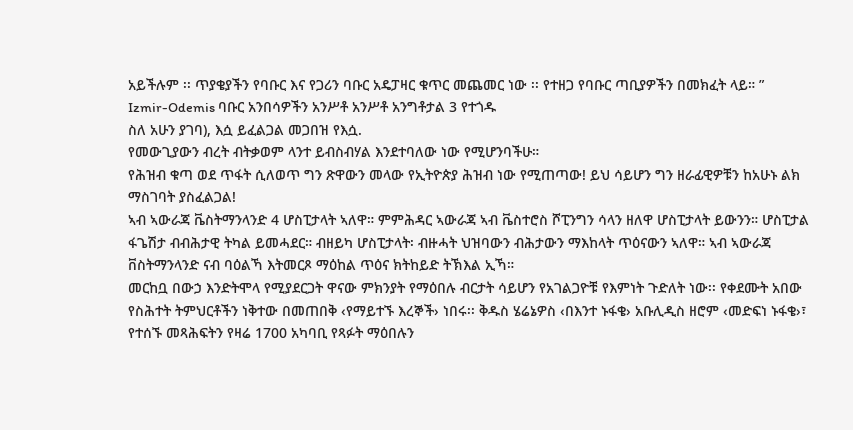አይችሉም ፡፡ ጥያቄያችን የባቡር እና የጋሪን ባቡር አዴፓዛር ቁጥር መጨመር ነው ፡፡ የተዘጋ የባቡር ጣቢያዎችን በመክፈት ላይ። ”
Izmir-Odemis ባቡር አንበሳዎችን አንሥቶ አንሥቶ አንግቶታል 3 የተጎዱ
ስለ አሁን ያገባ), እሷ ይፈልጋል መጋበዝ የእሷ.
የመውጊያውን ብረት ብትቃወም ላንተ ይብስብሃል እንደተባለው ነው የሚሆንባችሁ።
የሕዝብ ቁጣ ወደ ጥፋት ሲለወጥ ግን ጽዋውን መላው የኢትዮጵያ ሕዝብ ነው የሚጠጣው! ይህ ሳይሆን ግን ዘራፊዊዎቹን ከአሁኑ ልክ ማስገባት ያስፈልጋል!
ኣብ ኣውራጃ ቬስትማንላንድ 4 ሆስፒታላት ኣለዋ። ምምሕዳር ኣውራጃ ኣብ ቬስተሮስ ሾፒንግን ሳላን ዘለዋ ሆስፒታላት ይውንን። ሆስፒታል ፋጌሽታ ብብሕታዊ ትካል ይመሓደር። ብዘይካ ሆስፒታላት፡ ብዙሓት ህዝባውን ብሕታውን ማእከላት ጥዕናውን ኣለዋ። ኣብ ኣውራጃ ቨስትማንላንድ ናብ ባዕልኻ እትመርጾ ማዕከል ጥዕና ክትከይድ ትኽእል ኢኻ።
መርከቧ በውኃ እንድትሞላ የሚያደርጋት ዋናው ምክንያት የማዕበሉ ብርታት ሳይሆን የአገልጋዮቹ የእምነት ጉድለት ነው፡፡ የቀደሙት አበው የስሕተት ትምህርቶችን ነቅተው በመጠበቅ ‹የማይተኙ እረኞች› ነበሩ፡፡ ቅዱስ ሄሬኔዎስ ‹በእንተ ኑፋቄ› አቡሊዲስ ዘሮም ‹መድፍነ ኑፋቄ›፣ የተሰኙ መጻሕፍትን የዛሬ 1700 አካባቢ የጻፉት ማዕበሉን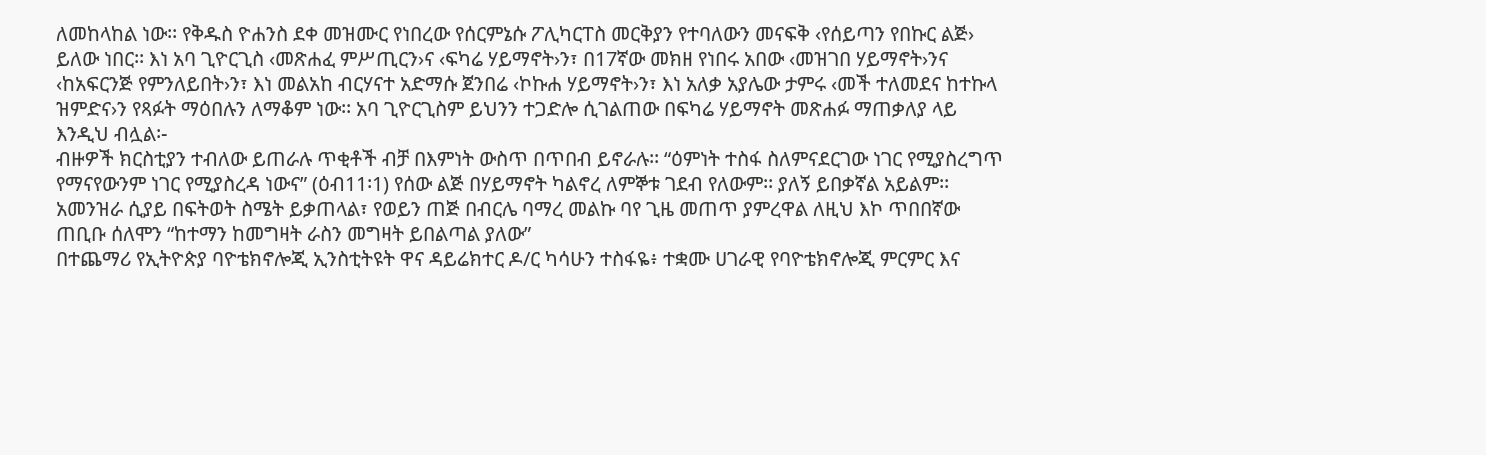ለመከላከል ነው፡፡ የቅዱስ ዮሐንስ ደቀ መዝሙር የነበረው የሰርምኔሱ ፖሊካርፐስ መርቅያን የተባለውን መናፍቅ ‹የሰይጣን የበኩር ልጅ› ይለው ነበር፡፡ እነ አባ ጊዮርጊስ ‹መጽሐፈ ምሥጢርን›ና ‹ፍካሬ ሃይማኖት›ን፣ በ17ኛው መክዘ የነበሩ አበው ‹መዝገበ ሃይማኖት›ንና ‹ከአፍርንጅ የምንለይበት›ን፣ እነ መልአከ ብርሃናተ አድማሱ ጀንበሬ ‹ኮኩሐ ሃይማኖት›ን፣ እነ አለቃ አያሌው ታምሩ ‹መች ተለመደና ከተኩላ ዝምድና›ን የጻፉት ማዕበሉን ለማቆም ነው፡፡ አባ ጊዮርጊስም ይህንን ተጋድሎ ሲገልጠው በፍካሬ ሃይማኖት መጽሐፉ ማጠቃለያ ላይ እንዲህ ብሏል፡-
ብዙዎች ክርስቲያን ተብለው ይጠራሉ ጥቂቶች ብቻ በእምነት ውስጥ በጥበብ ይኖራሉ፡፡ “ዕምነት ተስፋ ስለምናደርገው ነገር የሚያስረግጥ የማናየውንም ነገር የሚያስረዳ ነውና” (ዕብ11፡1) የሰው ልጅ በሃይማኖት ካልኖረ ለምኞቱ ገደብ የለውም፡፡ ያለኝ ይበቃኛል አይልም፡፡ አመንዝራ ሲያይ በፍትወት ስሜት ይቃጠላል፣ የወይን ጠጅ በብርሌ ባማረ መልኩ ባየ ጊዜ መጠጥ ያምረዋል ለዚህ እኮ ጥበበኛው ጠቢቡ ሰለሞን “ከተማን ከመግዛት ራስን መግዛት ይበልጣል ያለው”
በተጨማሪ የኢትዮጵያ ባዮቴክኖሎጂ ኢንስቲትዩት ዋና ዳይሬክተር ዶ/ር ካሳሁን ተስፋዬ፥ ተቋሙ ሀገራዊ የባዮቴክኖሎጂ ምርምር እና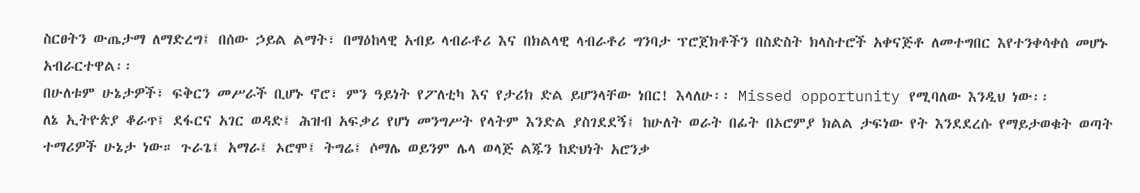ስርፀትን ውጤታማ ለማድረግ፤ በሰው ኃይል ልማት፣ በማዕከላዊ አብይ ላብራቶሪ እና በክልላዊ ላብራቶሪ ግንባታ ፕሮጀክቶችን በስድስት ክላስተሮች አቀናጅቶ ለመተግበር እየተንቀሳቀሰ መሆኑ አብራርተዋል፡፡
በሁለቱም ሁኔታዎች፣ ፍቅርን መሥራች ቢሆኑ ኖሮ፣ ምን ዓይነት የፖለቲካ እና የታሪክ ድል ይሆንላቸው ነበር! እላለሁ፡፡ Missed opportunity የሚባለው እንዲህ ነው፡፡
ለኔ ኢትዮጵያ ቆራጥ፤ ደፋርና አገር ወዳድ፤ ሕዝብ አፍቃሪ የሆነ መንግሥት የላትም እንድል ያስገደደኝ፤ ከሁለት ወራት በፊት በኦሮምያ ክልል ታፍነው የት እንደደረሱ የማይታወቁት ወጣት ተማሪዎች ሁኔታ ነው። ጉራጌ፤ አማራ፤ ኦሮሞ፤ ትግሬ፤ ሶማሌ ወይንም ሌላ ወላጅ ልጁን ከድህነት አሮንቃ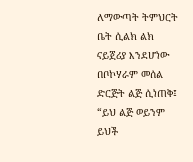ለማውጣት ትምህርት ቤት ሲልክ ልክ ናይጀሪያ እንደሆነው በቦኮሃራም መሰል ድርጅት ልጅ ሲነጠቅ፤ “ይህ ልጅ ወይንም ይህች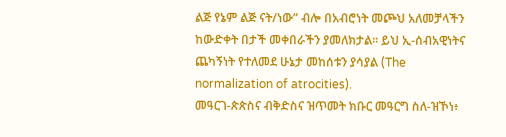ልጅ የኔም ልጅ ናት/ነው” ብሎ በአብሮነት መጮህ አለመቻላችን ከውድቀት በታች መቀበራችን ያመለክታል። ይህ ኢ-ሰብአዊነትና ጨካኝነት የተለመደ ሁኔታ መከሰቱን ያሳያል (The normalization of atrocities).
መዓርገ-ጵጵስና ብቅድስና ዝጥመት ክቡር መዓርግ ስለ-ዝኾነ፥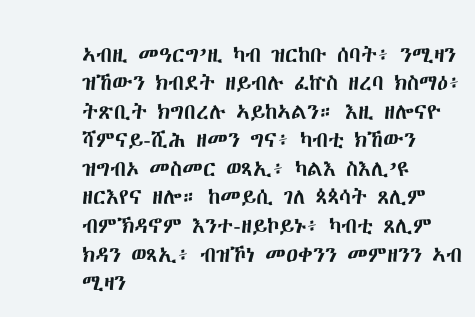ኣብዚ መዓርግ’ዚ ካብ ዝርከቡ ሰባት፥ ንሚዛን ዝኸውን ክብደት ዘይብሉ ፈኵስ ዘረባ ክስማዕ፥ ትጽቢት ክግበረሉ ኣይከኣልን። እዚ ዘሎናዮ ሻምናይ-ሺሕ ዘመን ግና፥ ካብቲ ክኸውን ዝግብኦ መስመር ወጻኢ፥ ካልእ ስእሊ’ዩ ዘርእየና ዘሎ። ከመይሲ ገለ ጳጳሳት ጸሊም ብምኽዳኖም እንተ-ዘይኮይኑ፥ ካብቲ ጸሊም ክዳን ወጻኢ፥ ብዝኾነ መዐቀንን መምዘንን ኣብ ሚዛን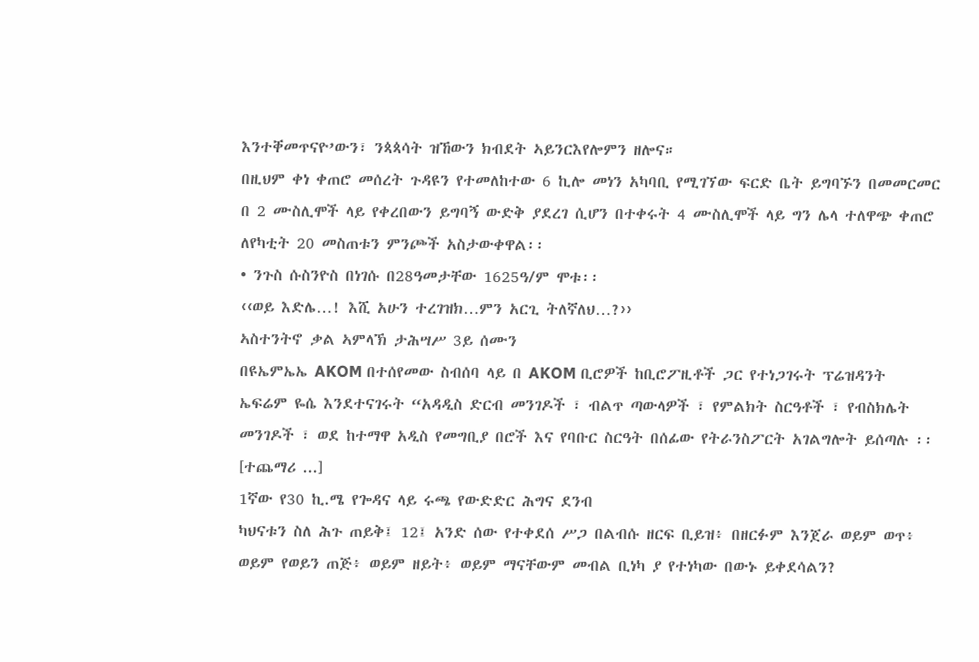እንተቐመጥናዮ’ውን፣ ንጳጳሳት ዝኸውን ክብደት ኣይንርእየሎምን ዘሎና።
በዚህም ቀነ ቀጠሮ መሰረት ጉዳዩን የተመለከተው 6 ኪሎ መነን አካባቢ የሚገኘው ፍርድ ቤት ይግባኙን በመመርመር በ 2 ሙስሊሞች ላይ የቀረበውን ይግባኝ ውድቅ ያደረገ ሲሆን በተቀሩት 4 ሙስሊሞች ላይ ግን ሌላ ተለዋጭ ቀጠሮ ለየካቲት 20 መስጠቱን ምንጮች አስታውቀዋል፡፡
• ንጉስ ሱስንዮስ በነገሱ በ28ዓመታቸው 1625ዓ/ም ሞቱ፡፡
‹‹ወይ እድሌ…! እሺ አሁን ተረገዝክ…ምን አርጊ ትለኛለህ…?››
ኣስተንትኖ ቃል ኣምላኽ ታሕሣሥ 3ይ ሰሙን
በዩኤምኤኤ AKOM በተሰየመው ስብሰባ ላይ በ AKOM ቢሮዎች ከቢሮፖዚቶች ጋር የተነጋገሩት ፕሬዝዳንት ኤፍሬም ዬሴ እንደተናገሩት “አዳዲስ ድርብ መንገዶች ፣ ብልጥ ጣውላዎች ፣ የምልክት ስርዓቶች ፣ የብስክሌት መንገዶች ፣ ወደ ከተማዋ አዲስ የመግቢያ በሮች እና የባቡር ስርዓት በሰፊው የትራንስፖርት አገልግሎት ይሰጣሉ ፡፡ [ተጨማሪ ...]
1ኛው የ30 ኪ.ሜ የጐዳና ላይ ሩጫ የውድድር ሕግና ደንብ
ካህናቱን ስለ ሕጉ ጠይቅ፤ 12፤ አንድ ሰው የተቀደሰ ሥጋ በልብሱ ዘርፍ ቢይዝ፥ በዘርፉም እንጀራ ወይም ወጥ፥ ወይም የወይን ጠጅ፥ ወይም ዘይት፥ ወይም ማናቸውም መብል ቢነካ ያ የተነካው በውኑ ይቀደሳልን?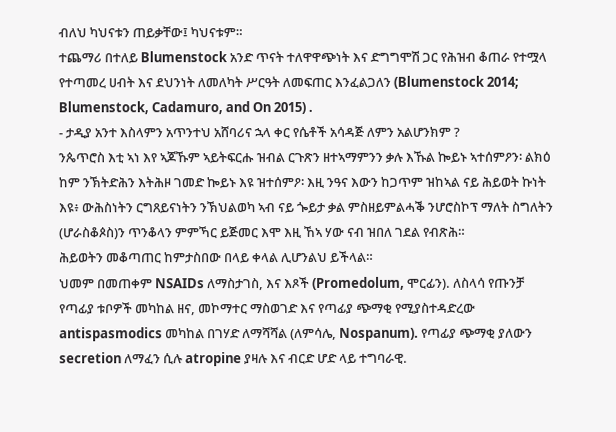ብለህ ካህናቱን ጠይቃቸው፤ ካህናቱም።
ተጨማሪ በተለይ Blumenstock አንድ ጥናት ተለዋዋጭነት እና ድግግሞሽ ጋር የሕዝብ ቆጠራ የተሟላ የተጣመረ ሀብት እና ደህንነት ለመለካት ሥርዓት ለመፍጠር እንፈልጋለን (Blumenstock 2014; Blumenstock, Cadamuro, and On 2015) .
- ታዲያ አንተ እስላምን አጥንተህ አሸባሪና ኋላ ቀር የሴቶች አሳዳጅ ለምን አልሆንክም ?
ንጴጥሮስ እቲ ኣነ እየ ኣጆኹም ኣይትፍርሑ ዝብል ርጉጽን ዘተኣማምንን ቃሉ እኹል ኰይኑ ኣተሰምዖን፡ ልክዕ ከም ንኽትድሕን እትሕዞ ገመድ ኰይኑ እዩ ዝተሰምዖ፡ እዚ ንዓና እውን ከጋጥም ዝከኣል ናይ ሕይወት ኩነት እዩ፥ ውሕስነትን ርግጸይናነትን ንኽህልወካ ኣብ ናይ ጐይታ ቃል ምስዘይምልሓቕ ንሆሮስኮፕ ማለት ስግለትን (ሆራስቆጶስ)ን ጥንቆላን ምምኻር ይጅመር እሞ እዚ ኸኣ ሃው ናብ ዝበለ ገደል የብጽሕ።
ሕይወትን መቆጣጠር ከምታስበው በላይ ቀላል ሊሆንልህ ይችላል።
ህመም በመጠቀም NSAIDs ለማስታገስ, እና እጾች (Promedolum, ሞርፊን). ለስላሳ የጡንቻ የጣፊያ ቱቦዎች መካከል ዘና, መኮማተር ማስወገድ እና የጣፊያ ጭማቂ የሚያስተዳድረው antispasmodics መካከል በገሃድ ለማሻሻል (ለምሳሌ, Nospanum). የጣፊያ ጭማቂ ያለውን secretion ለማፈን ሲሉ atropine ያዛሉ እና ብርድ ሆድ ላይ ተግባራዊ.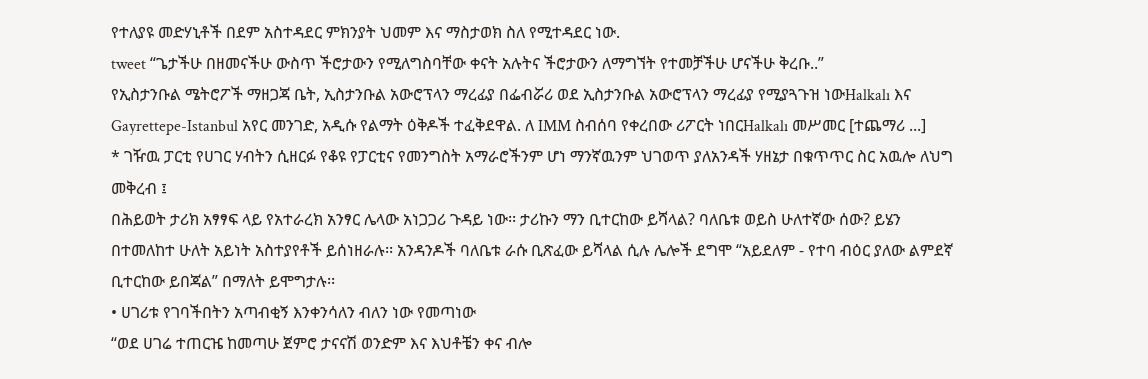የተለያዩ መድሃኒቶች በደም አስተዳደር ምክንያት ህመም እና ማስታወክ ስለ የሚተዳደር ነው.
tweet “ጌታችሁ በዘመናችሁ ውስጥ ችሮታውን የሚለግስባቸው ቀናት አሉትና ችሮታውን ለማግኘት የተመቻችሁ ሆናችሁ ቅረቡ..”
የኢስታንቡል ሜትሮፖች ማዘጋጃ ቤት, ኢስታንቡል አውሮፕላን ማረፊያ በፌብሯሪ ወደ ኢስታንቡል አውሮፕላን ማረፊያ የሚያጓጉዝ ነውHalkalı እና Gayrettepe-Istanbul አየር መንገድ, አዲሱ የልማት ዕቅዶች ተፈቅደዋል. ለ IMM ስብሰባ የቀረበው ሪፖርት ነበርHalkalı መሥመር [ተጨማሪ ...]
* ገዥዉ ፓርቲ የሀገር ሃብትን ሲዘርፉ የቆዩ የፓርቲና የመንግስት አማራሮችንም ሆነ ማንኛዉንም ህገወጥ ያለአንዳች ሃዘኔታ በቁጥጥር ስር አዉሎ ለህግ መቅረብ ፤
በሕይወት ታሪክ አፃፃፍ ላይ የአተራረክ አንፃር ሌላው አነጋጋሪ ጉዳይ ነው፡፡ ታሪኩን ማን ቢተርከው ይሻላል? ባለቤቱ ወይስ ሁለተኛው ሰው? ይሄን በተመለከተ ሁለት አይነት አስተያየቶች ይሰነዘራሉ፡፡ አንዳንዶች ባለቤቱ ራሱ ቢጽፈው ይሻላል ሲሉ ሌሎች ደግሞ “አይደለም - የተባ ብዕር ያለው ልምደኛ ቢተርከው ይበጃል” በማለት ይሞግታሉ፡፡
• ሀገሪቱ የገባችበትን አጣብቂኝ እንቀንሳለን ብለን ነው የመጣነው
“ወደ ሀገሬ ተጠርዤ ከመጣሁ ጀምሮ ታናናሽ ወንድም እና እህቶቼን ቀና ብሎ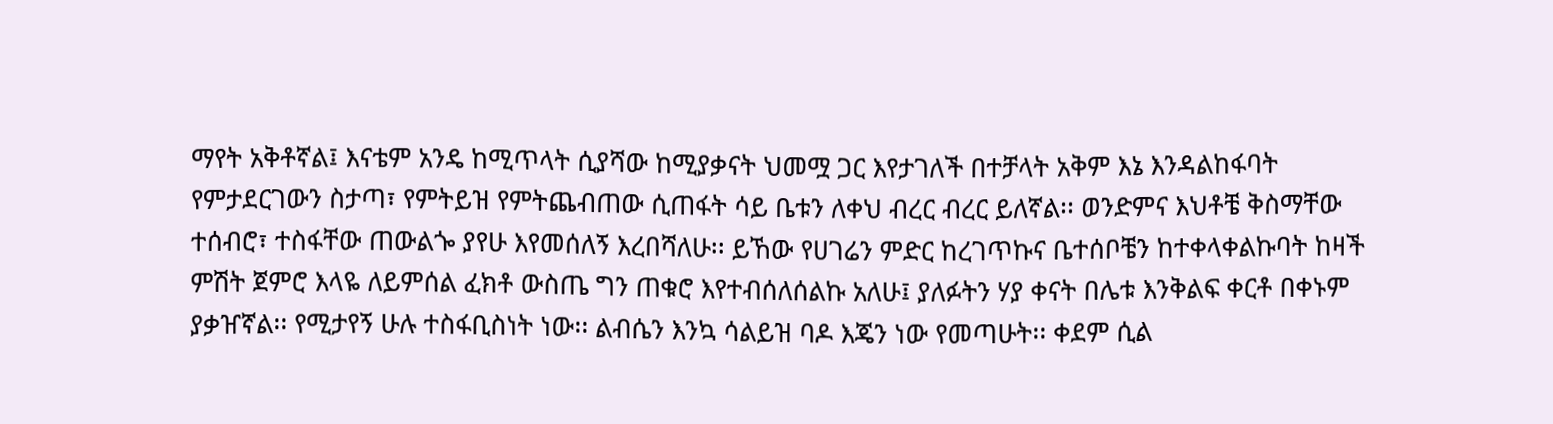ማየት አቅቶኛል፤ እናቴም አንዴ ከሚጥላት ሲያሻው ከሚያቃናት ህመሟ ጋር እየታገለች በተቻላት አቅም እኔ እንዳልከፋባት የምታደርገውን ስታጣ፣ የምትይዝ የምትጨብጠው ሲጠፋት ሳይ ቤቱን ለቀህ ብረር ብረር ይለኛል፡፡ ወንድምና እህቶቼ ቅስማቸው ተሰብሮ፣ ተስፋቸው ጠውልጐ ያየሁ እየመሰለኝ እረበሻለሁ፡፡ ይኸው የሀገሬን ምድር ከረገጥኩና ቤተሰቦቼን ከተቀላቀልኩባት ከዛች ምሽት ጀምሮ እላዬ ለይምሰል ፈክቶ ውስጤ ግን ጠቁሮ እየተብሰለሰልኩ አለሁ፤ ያለፉትን ሃያ ቀናት በሌቱ እንቅልፍ ቀርቶ በቀኑም ያቃዠኛል፡፡ የሚታየኝ ሁሉ ተስፋቢስነት ነው፡፡ ልብሴን እንኳ ሳልይዝ ባዶ እጄን ነው የመጣሁት፡፡ ቀደም ሲል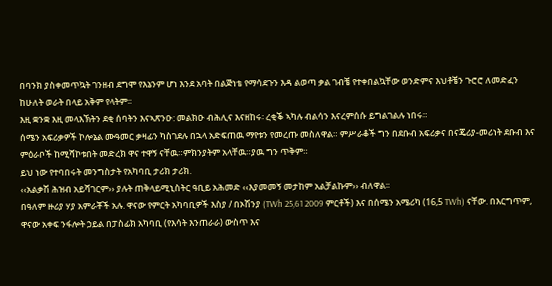በባንክ ያስቀመጥኳት ገንዘብ ደግሞ የእኔንም ሆነ እንደ አባት በልጅነቴ የማሳደጉን እዳ ልወጣ ቃል ገብቼ የተቀበልኳቸው ወንድምና እህቶቼን ጉሮሮ ለመድፈን ከሁለት ወራት በላይ አቅም የላትም፡፡
እዚ ቋንቋ እዚ መላእኽትን ደቂ ሰባትን እናኣጽንዑ: መልክዑ ብሕሊና እናዘከሩ፡ ረቂቕ ኣካሉ ብልሳን እናረምሰሱ ይግልገልሉ ነበሩ።
ሰሜን አፍሪቃዎች ኮሎኔል ሙዓመር ቃዛፊን ካስገደሉ በኋላ አድፍጠዉ ማየቱን የመረጡ መስለዋል። ምሥራቆች ግን በደቡብ አፍሪቃና በናጄሪያ-መሪነት ደቡብ እና ምዕራቦች ከሚሻኮቱበት መድረክ ዋና ተዋኝ ናቸዉ።ምክንያትም አላቸዉ።ያዉ ግን ጥቅም።
ይህ ነው የተባበሩት መንግስታት የአካባቢ ታሪክ ታሪክ.
‹‹አልቃሽ ሕዝብ አይሻገርም›› ያሉት ጠቅላይሚኒስትር ዓቢይ አሕመድ ‹‹እያመመኝ መታከም አልቻልኩም›› ብለዋል፡፡
በዓለም ዙሪያ ሃያ አምራቾች አሉ. ዋናው የምርት አካባቢዎች እስያ / በኦሽንያ (TWh 25,61 2009 ምርቶች) እና በሰሜን አሜሪካ (16,5 TWh) ናቸው. በእርግጥም, ዋናው አቀፍ ንፋሎት ኃይል በፓስፊክ አካባቢ (የእሳት እንጠራራ) ውስጥ እና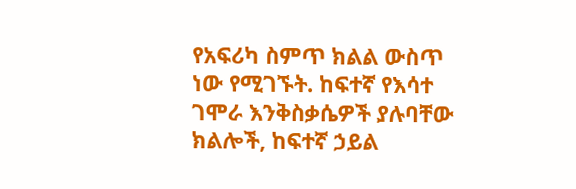የአፍሪካ ስምጥ ክልል ውስጥ ነው የሚገኙት. ከፍተኛ የእሳተ ገሞራ እንቅስቃሴዎች ያሉባቸው ክልሎች, ከፍተኛ ኃይል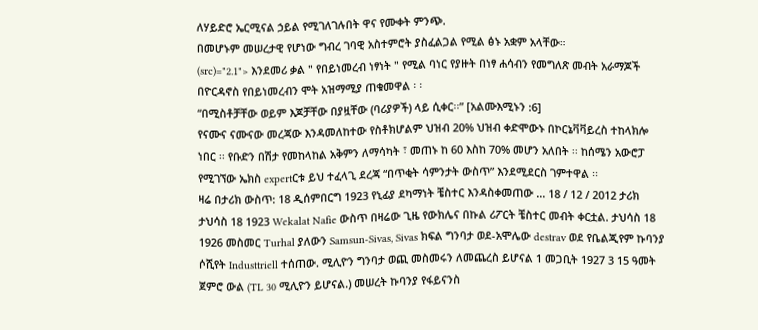ለሃይድሮ ኤርሚናል ኃይል የሚገለገሉበት ዋና የሙቀት ምንጭ.
በመሆኑም መሠረታዊ የሆነው ግብረ ገባዊ አስተምሮት ያስፈልጋል የሚል ፅኑ አቋም አላቸው።
(src)="2.1"> እንደመሪ ቃል " የበይነመረብ ነፃነት " የሚል ባነር የያዙት በነፃ ሐሳብን የመግለጽ መብት አራማጆች በዮርዳኖስ የበይነመረብን ሞት አዝማሚያ ጠቁመዋል ፡ ፡
“በሚስቶቻቸው ወይም እጆቻቸው በያዟቸው (ባሪያዎች) ላይ ሲቀር፡፡” [አልሙእሚኑን :6]
የናሙና ናሙናው መረጃው እንዳመለከተው የስቶክሆልም ህዝብ 20% ህዝብ ቀድሞውኑ በኮርኔቫቫይረስ ተከላክሎ ነበር ፡፡ የቡድን በሽታ የመከላከል አቅምን ለማሳካት ፣ መጠኑ ከ 60 እስከ 70% መሆን አለበት ፡፡ ከሰሜን አውሮፓ የሚገኘው ኤክስ expertርቱ ይህ ተፈላጊ ደረጃ “በጥቂት ሳምንታት ውስጥ” እንደሚደርስ ገምተዋል ፡፡
ዛሬ በታሪክ ውስጥ: 18 ዲሰምበርግ 1923 የኒፊያ ደካማነት ቼስተር እንዳስቀመጠው ... 18 / 12 / 2012 ታሪክ ታህሳስ 18 1923 Wekalat Nafie ውስጥ በዛሬው ጊዜ የውክሌና በኩል ሪፖርት ቼስተር መብት ቀርቷል. ታህሳስ 18 1926 መስመር Turhal ያለውን Samsun-Sivas, Sivas ክፍል ግንባታ ወደ-አሞሌው destrav ወደ የቤልጂየም ኩባንያ ሶሺየት Industtriell ተሰጠው. ሚሊዮን ግንባታ ወጪ መስመሩን ለመጨረስ ይሆናል 1 መጋቢት 1927 3 15 ዓመት ጀምሮ ውል (TL 30 ሚሊዮን ይሆናል.) መሠረት ኩባንያ የፋይናንስ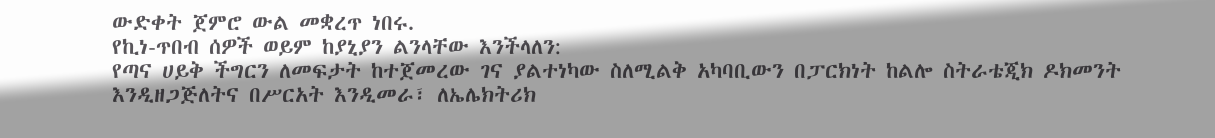ውድቀት ጀምሮ ውል መቋረጥ ነበሩ.
የኪነ-ጥበብ ሰዎች ወይም ከያኒያን ልንላቸው እንችላለን:
የጣና ሀይቅ ችግርን ለመፍታት ከተጀመረው ገና ያልተነካው ስለሚልቅ አካባቢውን በፓርክነት ከልሎ ስትራቴጂክ ዶክመንት እንዲዘጋጅለትና በሥርአት እንዲመራ፣ ለኤሌክትሪክ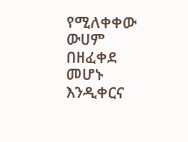የሚለቀቀው ውሀም በዘፈቀደ መሆኑ እንዲቀርና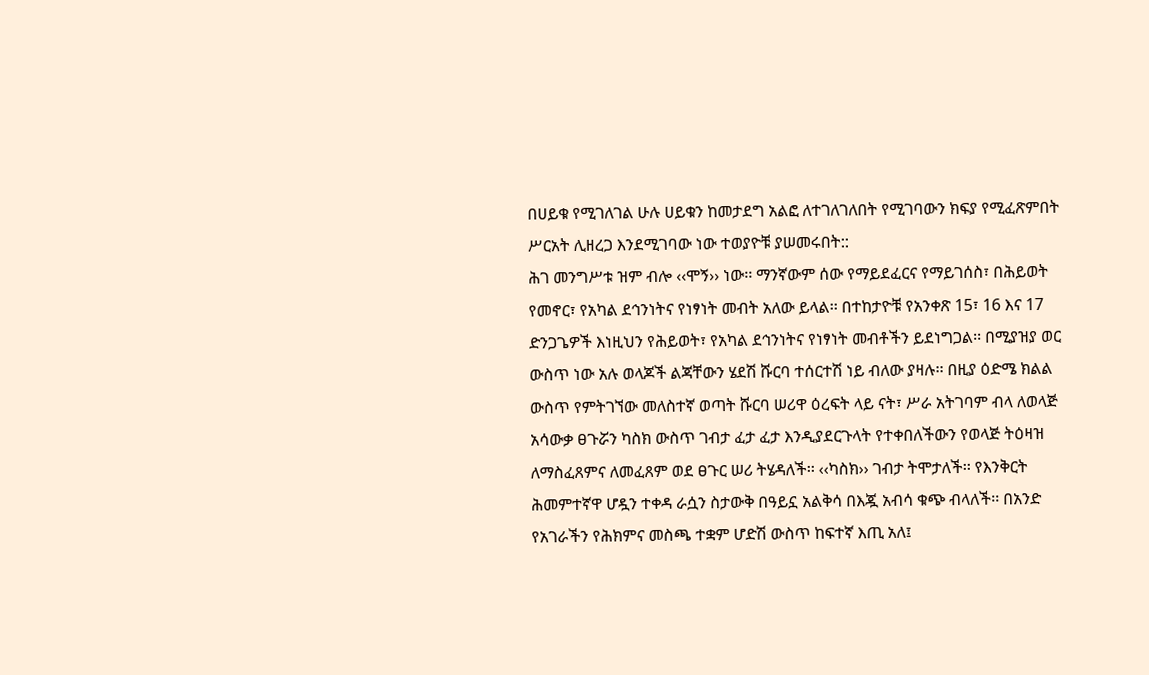በሀይቁ የሚገለገል ሁሉ ሀይቁን ከመታደግ አልፎ ለተገለገለበት የሚገባውን ክፍያ የሚፈጽምበት ሥርአት ሊዘረጋ እንደሚገባው ነው ተወያዮቹ ያሠመሩበት::
ሕገ መንግሥቱ ዝም ብሎ ‹‹ሞኝ›› ነው፡፡ ማንኛውም ሰው የማይደፈርና የማይገሰስ፣ በሕይወት የመኖር፣ የአካል ደኅንነትና የነፃነት መብት አለው ይላል፡፡ በተከታዮቹ የአንቀጽ 15፣ 16 እና 17 ድንጋጌዎች እነዚህን የሕይወት፣ የአካል ደኅንነትና የነፃነት መብቶችን ይደነግጋል፡፡ በሚያዝያ ወር ውስጥ ነው አሉ ወላጆች ልጃቸውን ሄደሽ ሹርባ ተሰርተሽ ነይ ብለው ያዛሉ፡፡ በዚያ ዕድሜ ክልል ውስጥ የምትገኘው መለስተኛ ወጣት ሹርባ ሠሪዋ ዕረፍት ላይ ናት፣ ሥራ አትገባም ብላ ለወላጅ አሳውቃ ፀጉሯን ካስክ ውስጥ ገብታ ፈታ ፈታ እንዲያደርጉላት የተቀበለችውን የወላጅ ትዕዛዝ ለማስፈጸምና ለመፈጸም ወደ ፀጉር ሠሪ ትሄዳለች፡፡ ‹‹ካስክ›› ገብታ ትሞታለች፡፡ የእንቅርት ሕመምተኛዋ ሆዷን ተቀዳ ራሷን ስታውቅ በዓይኗ አልቅሳ በእጇ አብሳ ቁጭ ብላለች፡፡ በአንድ የአገራችን የሕክምና መስጫ ተቋም ሆድሽ ውስጥ ከፍተኛ እጢ አለ፤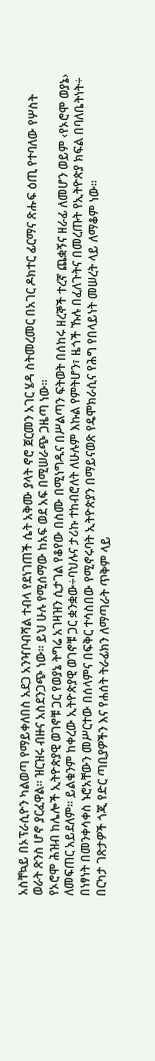አስቸኳይ በኦፕራሲዮን ካልወጣ የማይቀለበስ አደጋ አንዣቦብሻል ተብላ የደነገጠች ሴት አቅሙ ያላት ኖሮ ጀርመን አገር ሄዳ ስትመረመር በአገር ዶክተር ፊርማና ጽሑፍ ዕጢ የተባለው የሦስት ወራት ጽንስ ሆኖ ያርፈዋል፡፡ ዝርዝሩ ብዙና አስደንጋጭ ነው፡፡ ይህ ሁሉ የሚሰማው ከአፍ ወደ አፍ በሚሠራጭ ጋዜጣ ነው፡፡
የኦሮሞ ሕዝብ ከሌሎች ኢትዮጵያዊ ወገኖቹ ጋር የወያኔ ትግሬ አገዛዝን ሲታገል የቆየው በስሙ በሚነግዱና በሥልጣን ፍትወት በሰከሩ ዘረኞች ተረኛ ጨቋኝና ዘራፊ ለመሆን ወይም ‹የኦሮሞ ወያኔ› ለመፍጠር አይደለም፡፡ ይልቁንም ከቀረው ኢትዮጵያዊ ወገኖቹ ጋር ቋንቋው÷ባህሉና ታሪኩ ተከብሮለት ለሁሉም እኩል የምትሆን፣ ዜጎች ኹሉ በፈለጉትና በመረጡት የኢትዮጵያ ክፍል በባለቤትነት÷ በነፃነት በመንቀሳቀስ ኑሮአቸውን መሥርተው በሰላምና በፍቅር ተሳስበው የሚኖሩባት ኢትዮጵያን በማይናወጽ የዴሞክራሲና የሕግ የበላይነት መሠረት ላይ ለማቆም ነው፡፡
በርካታ ገጽታዎች ጎጂ የድር ጣቢያዎችን እና የሐሰት ትራፊክን ለማጣራት ጥቅም ላይ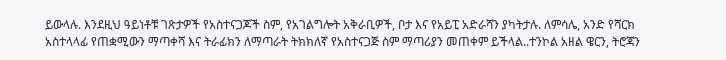ይውላሉ. እንደዚህ ዓይነቶቹ ገጽታዎች የአስተናጋጆች ስም, የአገልግሎት አቅራቢዎች, ቦታ እና የአይፒ አድራሻን ያካትታሉ. ለምሳሌ, አንድ የሻርክ አስተላላፊ የጠቋሚውን ማጣቀሻ እና ትራፊክን ለማጣራት ትክክለኛ የአስተናጋጅ ስም ማጣሪያን መጠቀም ይችላል..ተንኮል አዘል ዌርን, ትሮጃን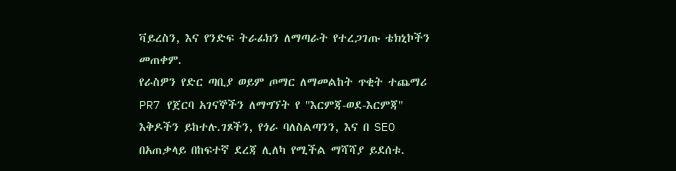ቫይረስን, እና የንድፍ ትራፊክን ለማጣራት የተረጋገጡ ቴክኒኮችን መጠቀም.
የራስዎን የድር ጣቢያ ወይም ጦማር ለማመልከት ጥቂት ተጨማሪ PR7 የጀርባ አገናኞችን ለማግኘት የ "እርምጃ-ወደ-እርምጃ" እቅዶችን ይከተሉ.ገጾችን, የጎራ ባለስልጣንን, እና በ SEO በአጠቃላይ በከፍተኛ ደረጃ ሊለካ የሚችል ማሻሻያ ይደሰቱ.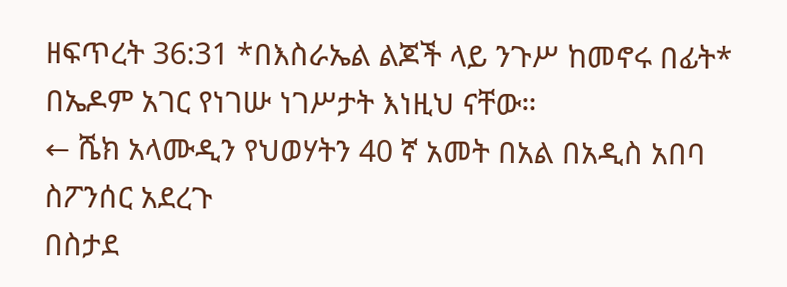ዘፍጥረት 36:31 *በእስራኤል ልጆች ላይ ንጉሥ ከመኖሩ በፊት* በኤዶም አገር የነገሡ ነገሥታት እነዚህ ናቸው።
← ሼክ አላሙዲን የህወሃትን 40 ኛ አመት በአል በአዲስ አበባ ስፖንሰር አደረጉ
በስታደ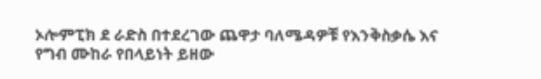ኦሎምፒክ ደ ራድስ በተደረገው ጨዋታ ባለሜዳዎቹ የእንቅስቃሴ እና የግብ ሙከራ የበላይነት ይዘው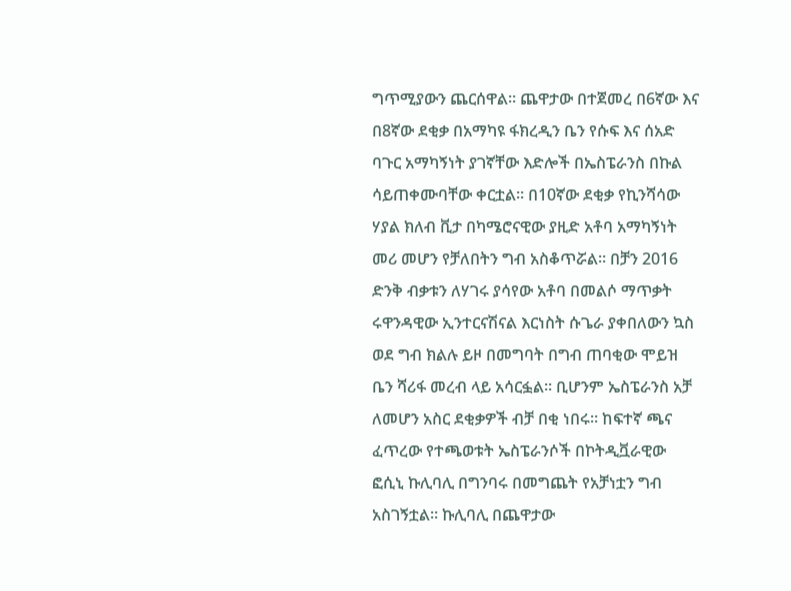ግጥሚያውን ጨርሰዋል፡፡ ጨዋታው በተጀመረ በ6ኛው እና በ8ኛው ደቂቃ በአማካዩ ፋክረዲን ቤን የሱፍ እና ሰአድ ባጉር አማካኝነት ያገኛቸው እድሎች በኤስፔራንስ በኩል ሳይጠቀሙባቸው ቀርቷል፡፡ በ10ኛው ደቂቃ የኪንሻሳው ሃያል ክለብ ቪታ በካሜሮናዊው ያዚድ አቶባ አማካኝነት መሪ መሆን የቻለበትን ግብ አስቆጥሯል፡፡ በቻን 2016 ድንቅ ብቃቱን ለሃገሩ ያሳየው አቶባ በመልሶ ማጥቃት ሩዋንዳዊው ኢንተርናሽናል እርነስት ሱጌራ ያቀበለውን ኳስ ወደ ግብ ክልሉ ይዞ በመግባት በግብ ጠባቂው ሞይዝ ቤን ሻሪፋ መረብ ላይ አሳርፏል፡፡ ቢሆንም ኤስፔራንስ አቻ ለመሆን አስር ደቂቃዎች ብቻ በቂ ነበሩ፡፡ ከፍተኛ ጫና ፈጥረው የተጫወቱት ኤስፔራንሶች በኮትዲቯራዊው ፎሲኒ ኩሊባሊ በግንባሩ በመግጨት የአቻነቷን ግብ አስገኝቷል፡፡ ኩሊባሊ በጨዋታው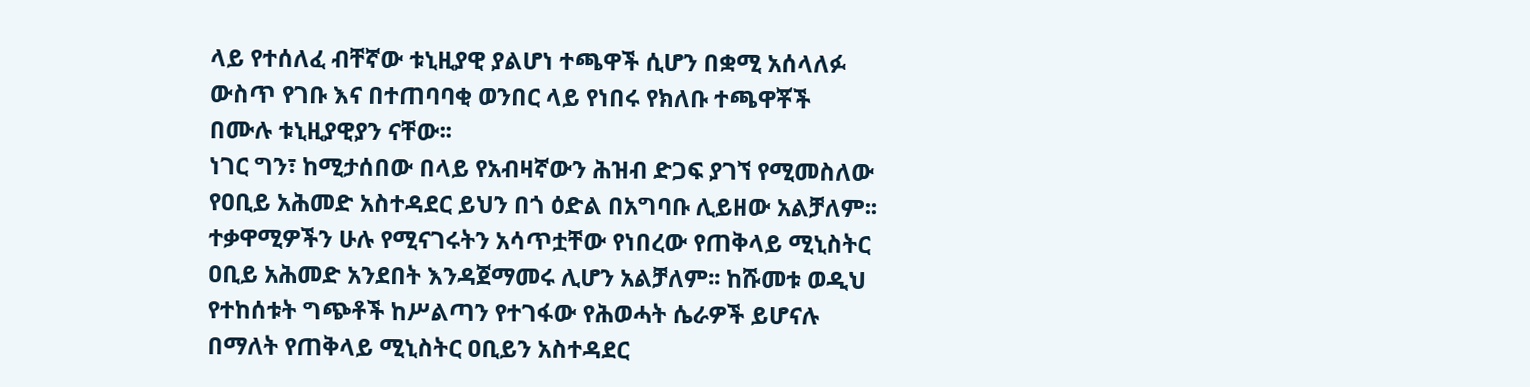ላይ የተሰለፈ ብቸኛው ቱኒዚያዊ ያልሆነ ተጫዋች ሲሆን በቋሚ አሰላለፉ ውስጥ የገቡ እና በተጠባባቂ ወንበር ላይ የነበሩ የክለቡ ተጫዋቾች በሙሉ ቱኒዚያዊያን ናቸው፡፡
ነገር ግን፣ ከሚታሰበው በላይ የአብዛኛውን ሕዝብ ድጋፍ ያገኘ የሚመስለው የዐቢይ አሕመድ አስተዳደር ይህን በጎ ዕድል በአግባቡ ሊይዘው አልቻለም፡፡ ተቃዋሚዎችን ሁሉ የሚናገሩትን አሳጥቷቸው የነበረው የጠቅላይ ሚኒስትር ዐቢይ አሕመድ አንደበት እንዳጀማመሩ ሊሆን አልቻለም፡፡ ከሹመቱ ወዲህ የተከሰቱት ግጭቶች ከሥልጣን የተገፋው የሕወሓት ሴራዎች ይሆናሉ በማለት የጠቅላይ ሚኒስትር ዐቢይን አስተዳደር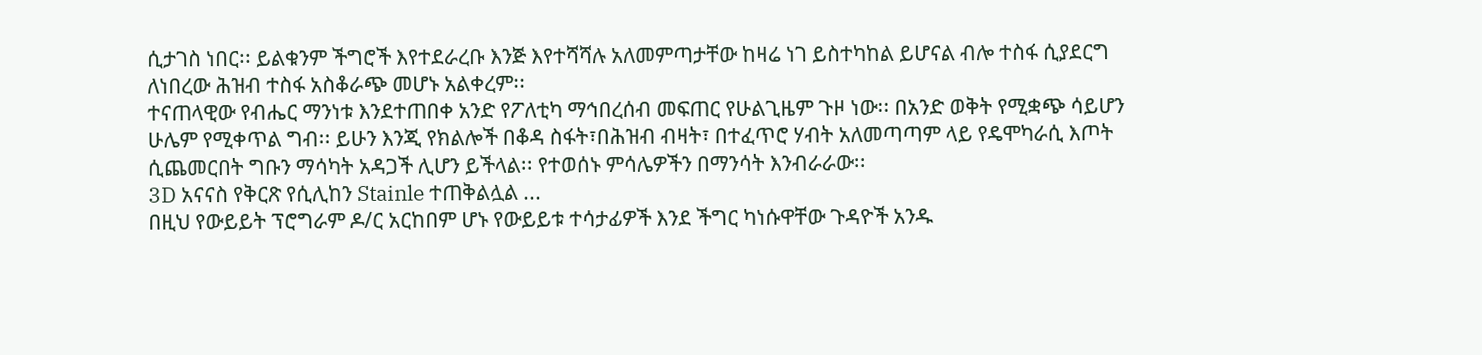ሲታገስ ነበር፡፡ ይልቁንም ችግሮች እየተደራረቡ እንጅ እየተሻሻሉ አለመምጣታቸው ከዛሬ ነገ ይስተካከል ይሆናል ብሎ ተስፋ ሲያደርግ ለነበረው ሕዝብ ተስፋ አስቆራጭ መሆኑ አልቀረም፡፡
ተናጠላዊው የብሔር ማንነቱ እንደተጠበቀ አንድ የፖለቲካ ማኅበረሰብ መፍጠር የሁልጊዜም ጉዞ ነው፡፡ በአንድ ወቅት የሚቋጭ ሳይሆን ሁሌም የሚቀጥል ግብ፡፡ ይሁን እንጂ የክልሎች በቆዳ ስፋት፣በሕዝብ ብዛት፣ በተፈጥሮ ሃብት አለመጣጣም ላይ የዴሞካራሲ እጦት ሲጨመርበት ግቡን ማሳካት አዳጋች ሊሆን ይችላል፡፡ የተወሰኑ ምሳሌዎችን በማንሳት እንብራራው፡፡
3D አናናስ የቅርጽ የሲሊከን Stainle ተጠቅልሏል ...
በዚህ የውይይት ፕሮግራም ዶ/ር አርከበም ሆኑ የውይይቱ ተሳታፊዎች እንደ ችግር ካነሱዋቸው ጉዳዮች አንዱ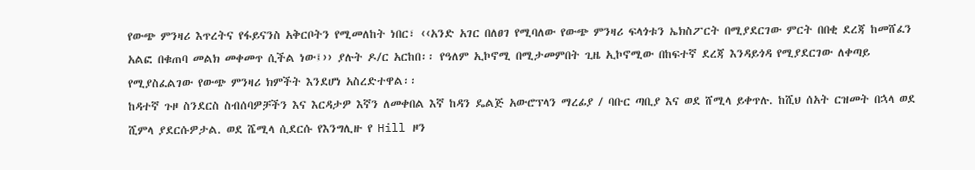የውጭ ምንዛሪ እጥረትና የፋይናንስ አቅርቦትን የሚመለከት ነበር፣ ‹‹አንድ አገር በለፀገ የሚባለው የውጭ ምንዛሪ ፍላጎቱን ኤክስፖርት በሚያደርገው ምርት በበቂ ደረጃ ከመሸፈን አልፎ በቁጠባ መልክ መቀመጥ ሲችል ነው፤›› ያሉት ዶ/ር አርከበ፡፡ የዓለም ኢኮኖሚ በሚታመምበት ጊዜ ኢኮኖሚው በከፍተኛ ደረጃ እንዳይጎዳ የሚያደርገው ለቀጣይ የሚያስፈልገው የውጭ ምንዛሪ ክምችት እንደሆነ አስረድተዋል፡፡
ከዳተኛ ጉዞ ስንደርስ ስብሰባዎቻችን እና እርዳታዎ እኛን ለመቀበል እኛ ከዳን ዴልጅ አውሮፕላን ማረፊያ / ባቡር ጣቢያ እና ወደ ሸሚላ ይቀጥሉ. ከሺህ ሰአት ርዝመት በኋላ ወደ ሺምላ ያደርሱዎታል. ወደ ሼሚላ ሲደርሱ የእንግሊዙ የ Hill ዞን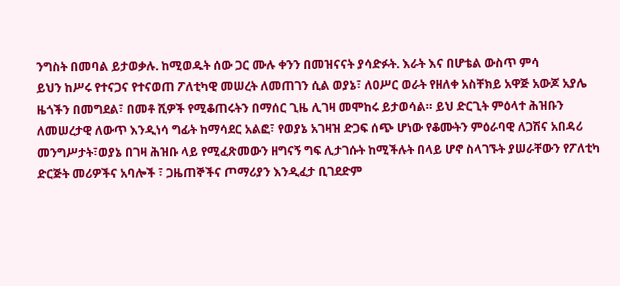ንግስት በመባል ይታወቃሉ. ከሚወዱት ሰው ጋር ሙሉ ቀንን በመዝናናት ያሳድፉት. እራት እና በሆቴል ውስጥ ምሳ
ይህን ከሥሩ የተናጋና የተናወጠ ፖለቲካዊ መሠረት ለመጠገን ሲል ወያኔ፣ ለዐሥር ወራት የዘለቀ አስቸክይ አዋጅ አውጆ አያሌ ዜጎችን በመግደል፣ በመቶ ሺዎች የሚቆጠሩትን በማሰር ጊዜ ሊገዛ መሞከሩ ይታወሳል። ይህ ድርጊት ምዕላተ ሕዝቡን ለመሠረታዊ ለውጥ እንዲነሳ ግፊት ከማሳደር አልፎ፣ የወያኔ አገዛዝ ድጋፍ ሰጭ ሆነው የቆሙትን ምዕራባዊ ለጋሽና አበዳሪ መንግሥታት፣ወያኔ በገዛ ሕዝቡ ላይ የሚፈጽመውን ዘግናኝ ግፍ ሊታገሱት ከሚችሉት በላይ ሆኖ ስላገኙት ያሠራቸውን የፖለቲካ ድርጅት መሪዎችና አባሎች ፣ ጋዜጠኞችና ጦማሪያን እንዲፈታ ቢገደድም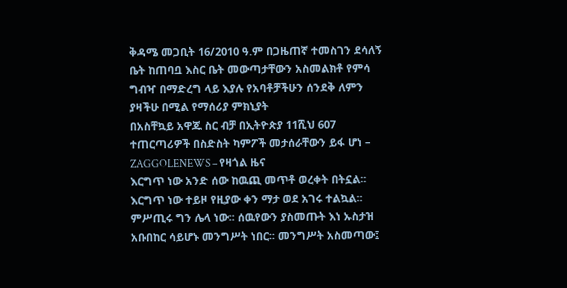ቅዳሜ መጋቢት 16/2010 ዓ.ም በጋዜጠኛ ተመስገን ደሳለኝ ቤት ከጠባቧ እስር ቤት መውጣታቸውን አስመልክቶ የምሳ ግብዣ በማድረግ ላይ እያሉ የአባቶቻችሁን ሰንደቅ ለምን ያዛችሁ በሚል የማሰሪያ ምክኒያት
በአስቸኳይ አዋጁ ስር ብቻ በኢትዮጵያ 11ሺህ 607 ተጠርጣሪዎች በስድስት ካምፖች መታሰራቸውን ይፋ ሆነ – ZAGGOLENEWS – የዛጎል ዜና
እርግጥ ነው አንድ ሰው ከዉጪ መጥቶ ወረቀት በትኗል፡፡ እርግጥ ነው ተይዞ የዚያው ቀን ማታ ወደ አገሩ ተልኳል፡፡ ምሥጢሩ ግን ሌላ ነው፡፡ ሰዉየውን ያስመጡት እነ ኡስታዝ አቡበከር ሳይሆኑ መንግሥት ነበር፡፡ መንግሥት አስመጣው፤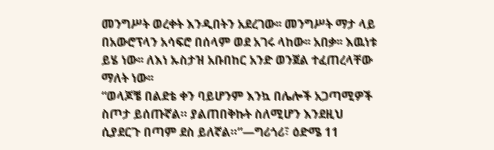መንግሥት ወረቀት እንዲበትን አደረገው፡፡ መንግሥት ማታ ላይ በአውሮፕላን አሳፍሮ በሰላም ወደ አገሩ ላከው፡፡ አበቃ፡፡ እዉነቱ ይሄ ነው፡፡ ለእነ ኡስታዝ አቡበከር አንድ ወንጀል ተፈጠረላቸው ማለት ነው፡፡
“ወላጆቼ በልደቴ ቀን ባይሆንም እንኳ በሌሎች አጋጣሚዎች ስጦታ ይሰጡኛል። ያልጠበቅኩት ስለሚሆን እንደዚህ ሲያደርጉ በጣም ደስ ይለኛል።”—ግሪጎሪ፣ ዕድሜ 11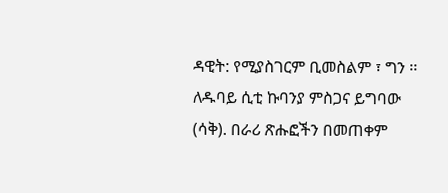ዳዊት: የሚያስገርም ቢመስልም ፣ ግን ፡፡ ለዱባይ ሲቲ ኩባንያ ምስጋና ይግባው (ሳቅ). በራሪ ጽሑፎችን በመጠቀም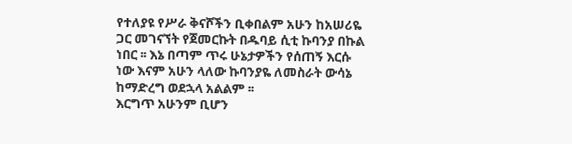የተለያዩ የሥራ ቅናሾችን ቢቀበልም አሁን ከአሠሪዬ ጋር መገናኘት የጀመርኩት በዱባይ ሲቲ ኩባንያ በኩል ነበር ፡፡ እኔ በጣም ጥሩ ሁኔታዎችን የሰጠኝ እርሱ ነው እናም አሁን ላለው ኩባንያዬ ለመስራት ውሳኔ ከማድረግ ወደኋላ አልልም ፡፡
እርግጥ አሁንም ቢሆን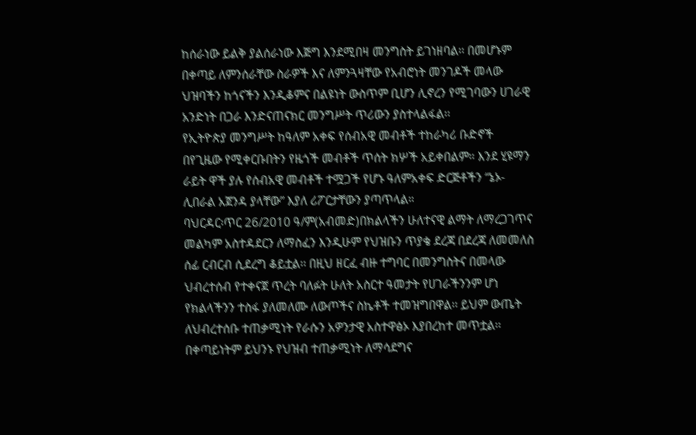ከሰራነው ይልቅ ያልሰራነው እጅግ እንደሚበዛ መንግስት ይገነዘባል፡፡ በመሆኑም በቀጣይ ለምንሰራቸው ስራዎች እና ለምንጓዛቸው የአብሮነት መንገዶች መላው ህዝባችን ከጎናችን እንዲቆምና በልዩነት ውስጥም ቢሆን ሊኖረን የሚገባውን ሀገራዊ አንድነት በጋራ እንድናጠናክር መንግሥት ጥሪውን ያስተላልፋል፡፡
የኢትዮጵያ መንግሥት ከዓለም አቀፍ የሰብአዊ መብቶች ተከራካሪ ቡድኖች በየጊዜው የሚቀርቡበትን የዜጎች መብቶች ጥሰት ክሦች አይቀበልም። እንደ ሂዩማን ራይት ዋች ያሉ የሰብአዊ መብቶች ተሟጋች የሆኑ ዓለምአቀፍ ድርጅቶችን “ኔኦ-ሊበራል አጀንዳ ያላቸው” እያለ ሪፖርታቸውን ያጣጥላል።
ባህርዳር፡ጥር 26/2010 ዓ/ም(አብመድ)በክልላችን ሁለተናዊ ልማት ለማረጋገጥና መልካም አስተዳደርን ለማስፈን እንዲሁም የህዝቡን ጥያቄ ደረጃ በደረጃ ለመመለስ ሰፊ ርብርብ ሲደረግ ቆይቷል፡፡ በዚህ ዘርፈ ብዙ ተግባር በመንግስትና በመላው ህብረተሰብ የተቀናጀ ጥረት ባለፉት ሁለት አስርተ ዓመታት የሀገራችንንም ሆነ የክልላችንን ተስፋ ያለመለሙ ለውጦችና ስኬቶች ተመዝግበዋል፡፡ ይህም ውጤት ለህብረተሰቡ ተጠቃሚነት የራሱን አዎንታዊ አስተዋፅኦ እያበረከተ መጥቷል፡፡ በቀጣይነትም ይህንኑ የህዝብ ተጠቃሚነት ለማሳደግና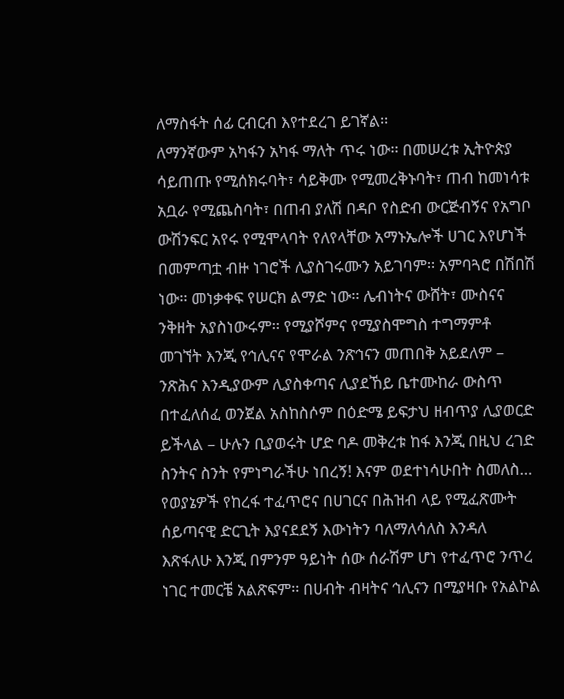ለማስፋት ሰፊ ርብርብ እየተደረገ ይገኛል፡፡
ለማንኛውም አካፋን አካፋ ማለት ጥሩ ነው፡፡ በመሠረቱ ኢትዮጵያ ሳይጠጡ የሚሰክሩባት፣ ሳይቅሙ የሚመረቅኑባት፣ ጠብ ከመነሳቱ አቧራ የሚጨስባት፣ በጠብ ያለሽ በዳቦ የስድብ ውርጅብኝና የአግቦ ውሽንፍር አየሩ የሚሞላባት የለየላቸው አማኑኤሎች ሀገር እየሆነች በመምጣቷ ብዙ ነገሮች ሊያስገሩሙን አይገባም፡፡ አምባጓሮ በሽበሽ ነው፡፡ መነቃቀፍ የሠርክ ልማድ ነው፡፡ ሌብነትና ውሸት፣ ሙስናና ንቅዘት አያስነውሩም፡፡ የሚያሾምና የሚያስሞግስ ተግማምቶ መገኘት እንጂ የኅሊናና የሞራል ንጽኅናን መጠበቅ አይደለም – ንጽሕና እንዲያውም ሊያስቀጣና ሊያደኸይ ቤተሙከራ ውስጥ በተፈለሰፈ ወንጀል አስከስሶም በዕድሜ ይፍታህ ዘብጥያ ሊያወርድ ይችላል – ሁሉን ቢያወሩት ሆድ ባዶ መቅረቱ ከፋ እንጂ በዚህ ረገድ ስንትና ስንት የምነግራችሁ ነበረኝ! እናም ወደተነሳሁበት ስመለስ… የወያኔዎች የከረፋ ተፈጥሮና በሀገርና በሕዝብ ላይ የሚፈጽሙት ሰይጣናዊ ድርጊት እያናደደኝ እውነትን ባለማለሳለስ እንዳለ እጽፋለሁ እንጂ በምንም ዓይነት ሰው ሰራሽም ሆነ የተፈጥሮ ንጥረ ነገር ተመርቼ አልጽፍም፡፡ በሀብት ብዛትና ኅሊናን በሚያዛቡ የአልኮል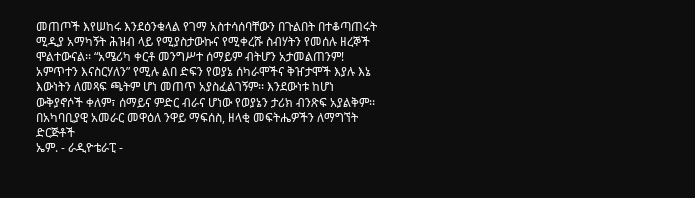መጠጦች እየሠከሩ እንደዕንቁላል የገማ አስተሳሰባቸውን በጉልበት በተቆጣጠሩት ሚዲያ አማካኝት ሕዝብ ላይ የሚያስታውኩና የሚቀረሹ ስብሃትን የመሰሉ ዘረኞች ሞልተውናል፡፡ “አሜሪካ ቀርቶ መንግሥተ ሰማይም ብትሆን አታመልጠንም! አምጥተን እናስርሃለን” የሚሉ ልበ ድፍን የወያኔ ሰካራሞችና ቅዠታሞች እያሉ እኔ እውነትን ለመጻፍ ጫትም ሆነ መጠጥ አያስፈልገኝም፡፡ እንደውነቱ ከሆነ ውቅያኖሶች ቀለም፣ ሰማይና ምድር ብራና ሆነው የወያኔን ታሪክ ብንጽፍ አያልቅም፡፡
በአካባቢያዊ አመራር መዋዕለ ንዋይ ማፍሰስ, ዘላቂ መፍትሔዎችን ለማግኘት ድርጅቶች
ኤም. - ራዲዮቴራፒ -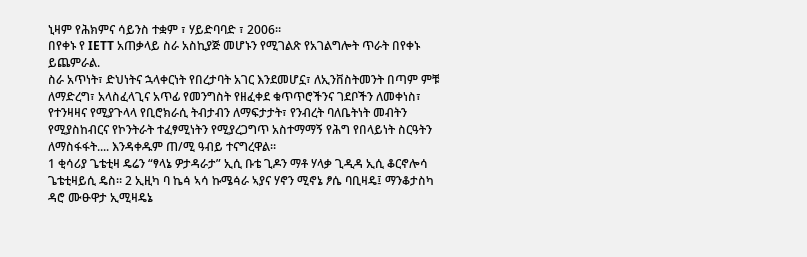ኒዛም የሕክምና ሳይንስ ተቋም ፣ ሃይድባባድ ፣ 2006።
በየቀኑ የ IETT አጠቃላይ ስራ አስኪያጅ መሆኑን የሚገልጽ የአገልግሎት ጥራት በየቀኑ ይጨምራል.
ስራ አጥነት፣ ድህነትና ኋላቀርነት የበረታባት አገር እንደመሆኗ፣ ለኢንቨስትመንት በጣም ምቹ ለማድረግ፣ አላስፈላጊና አጥፊ የመንግስት የዘፈቀደ ቁጥጥሮችንና ገደቦችን ለመቀነስ፣ የተንዛዛና የሚያጉላላ የቢሮክራሲ ትብታብን ለማፍታታት፣ የንብረት ባለቤትነት መብትን የሚያስከብርና የኮንትራት ተፈፃሚነትን የሚያረጋግጥ አስተማማኝ የሕግ የበላይነት ስርዓትን ለማስፋፋት.... እንዳቀዱም ጠ/ሚ ዓብይ ተናግረዋል።
1 ቂሳሪያ ጌቴቲዛ ዴሬን “ፃላኔ ዎታዳራታ” ኢሲ ቡቴ ጊዶን ማቶ ሃላቃ ጊዲዳ ኢሲ ቆርኖሎሳ ጌቴቲዛይሲ ዴስ። 2 ኢዚካ ባ ኬꬃ ኣሳ ኩሜꬃራ ኣያና ሃኖን ሚኖኔ ፆሴ ባቢዛዴ፤ ማንቆታስካ ዳሮ ሙፁዋታ ኢሚዛዴኔ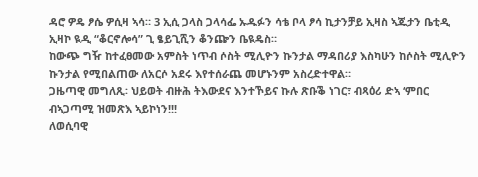ዳሮ ዎዴ ፆሴ ዎሲዛ ኣሳ። 3 ኢሲ ጋላስ ጋላሳፌ ኡዱፉን ሳቴ ቦላ ፆሳ ኪታንቻይ ኢዛስ ኣጁታን ቤቲዲ ኢዛኮ ዪዲ “ቆርኖሎሳ” ጊ ፄይጊሺን ቆንጬን ቤዪዴስ።
ከውጭ ግዥ ከተፈፀመው አምስት ነጥብ ሶስት ሚሊዮን ኩንታል ማዳበሪያ እስካሁን ከሶስት ሚሊዮን ኩንታል የሚበልጠው ለአርሶ አደሩ እየተሰራጨ መሆኑንም አስረድተዋል።
ጋዜጣዊ መግለጺ፡ ህይወት ብዙሕ ትእውደና እንተኾይና ኩሉ ጽቡቕ ነገር፣ ብጻዕሪ ድኣ ‘ምበር ብኣጋጣሚ ዝመጽእ ኣይኮነን!!!
ለወሲባዊ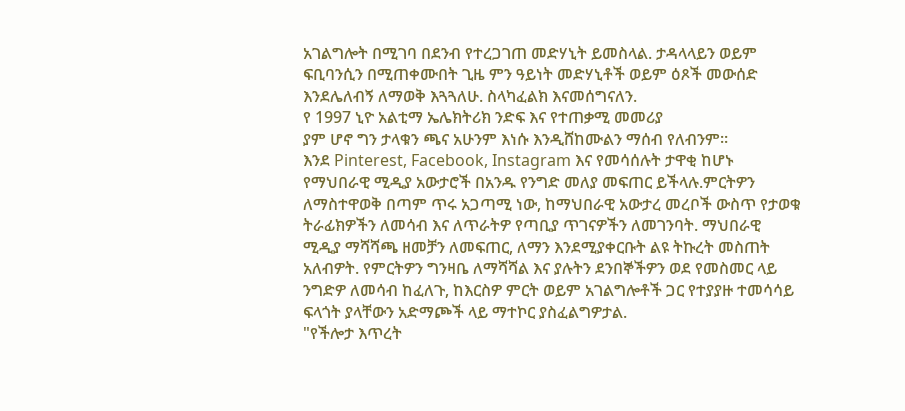አገልግሎት በሚገባ በደንብ የተረጋገጠ መድሃኒት ይመስላል. ታዳላላይን ወይም ፍቢባንሲን በሚጠቀሙበት ጊዜ ምን ዓይነት መድሃኒቶች ወይም ዕጾች መውሰድ እንደሌለብኝ ለማወቅ እጓጓለሁ. ስላካፈልክ እናመሰግናለን.
የ 1997 ኒዮ አልቲማ ኤሌክትሪክ ንድፍ እና የተጠቃሚ መመሪያ
ያም ሆኖ ግን ታላቁን ጫና አሁንም እነሱ እንዲሸከሙልን ማሰብ የለብንም።
እንደ Pinterest, Facebook, Instagram እና የመሳሰሉት ታዋቂ ከሆኑ የማህበራዊ ሚዲያ አውታሮች በአንዱ የንግድ መለያ መፍጠር ይችላሉ.ምርትዎን ለማስተዋወቅ በጣም ጥሩ አጋጣሚ ነው, ከማህበራዊ አውታረ መረቦች ውስጥ የታወቁ ትራፊክዎችን ለመሳብ እና ለጥራትዎ የጣቢያ ጥገናዎችን ለመገንባት. ማህበራዊ ሚዲያ ማሻሻጫ ዘመቻን ለመፍጠር, ለማን እንደሚያቀርቡት ልዩ ትኩረት መስጠት አለብዎት. የምርትዎን ግንዛቤ ለማሻሻል እና ያሉትን ደንበኞችዎን ወደ የመስመር ላይ ንግድዎ ለመሳብ ከፈለጉ, ከእርስዎ ምርት ወይም አገልግሎቶች ጋር የተያያዙ ተመሳሳይ ፍላጎት ያላቸውን አድማጮች ላይ ማተኮር ያስፈልግዎታል.
"የችሎታ እጥረት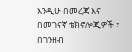እንዲሁ በመረጃ እና በመገናኛ ቴክኖሎጂዎች ፣ በገንዘብ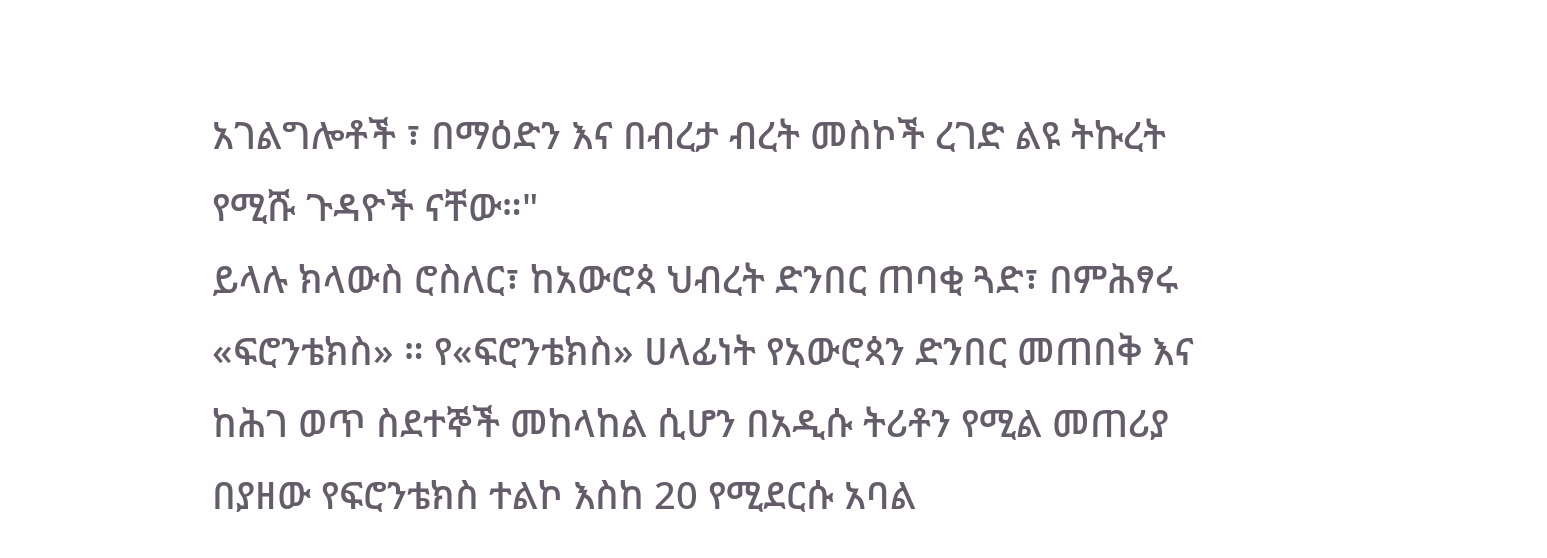አገልግሎቶች ፣ በማዕድን እና በብረታ ብረት መስኮች ረገድ ልዩ ትኩረት የሚሹ ጉዳዮች ናቸው።"
ይላሉ ክላውስ ሮስለር፣ ከአውሮጳ ህብረት ድንበር ጠባቂ ጓድ፣ በምሕፃሩ «ፍሮንቴክስ» ። የ«ፍሮንቴክስ» ሀላፊነት የአውሮጳን ድንበር መጠበቅ እና ከሕገ ወጥ ስደተኞች መከላከል ሲሆን በአዲሱ ትሪቶን የሚል መጠሪያ በያዘው የፍሮንቴክስ ተልኮ እስከ 20 የሚደርሱ አባል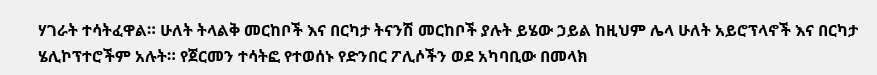ሃገራት ተሳትፈዋል። ሁለት ትላልቅ መርከቦች እና በርካታ ትናንሽ መርከቦች ያሉት ይሄው ኃይል ከዚህም ሌላ ሁለት አይሮፕላኖች እና በርካታ ሄሊኮፕተሮችም አሉት። የጀርመን ተሳትፎ የተወሰኑ የድንበር ፖሊሶችን ወደ አካባቢው በመላክ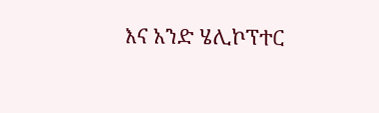እና አንድ ሄሊኮፕተር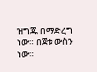ዝግጁ በማድረግ ነው። በጀቱ ውስን ነው።